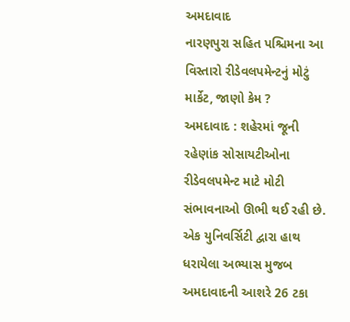અમદાવાદ
નારણપુરા સહિત પશ્ચિમના આ વિસ્તારો રીડેવલપમેન્ટનું મોટું માર્કેટ, જાણો કેમ ?
અમદાવાદ : શહેરમાં જૂની રહેણાંક સોસાયટીઓના રીડેવલપમેન્ટ માટે મોટી સંભાવનાઓ ઊભી થઈ રહી છે. એક યુનિવર્સિટી દ્વારા હાથ ધરાયેલા અભ્યાસ મુજબ અમદાવાદની આશરે 26 ટકા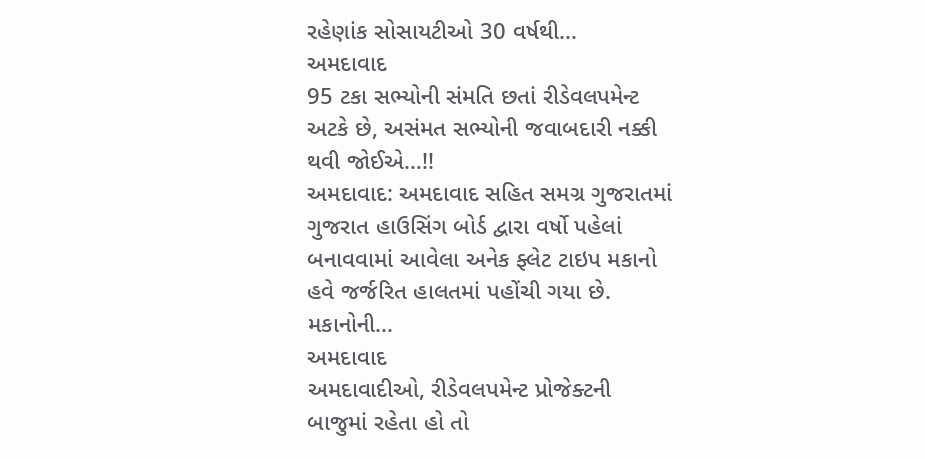રહેણાંક સોસાયટીઓ 30 વર્ષથી...
અમદાવાદ
95 ટકા સભ્યોની સંમતિ છતાં રીડેવલપમેન્ટ અટકે છે, અસંમત સભ્યોની જવાબદારી નક્કી થવી જોઈએ…!!
અમદાવાદ: અમદાવાદ સહિત સમગ્ર ગુજરાતમાં ગુજરાત હાઉસિંગ બોર્ડ દ્વારા વર્ષો પહેલાં બનાવવામાં આવેલા અનેક ફ્લેટ ટાઇપ મકાનો હવે જર્જરિત હાલતમાં પહોંચી ગયા છે. મકાનોની...
અમદાવાદ
અમદાવાદીઓ, રીડેવલપમેન્ટ પ્રોજેક્ટની બાજુમાં રહેતા હો તો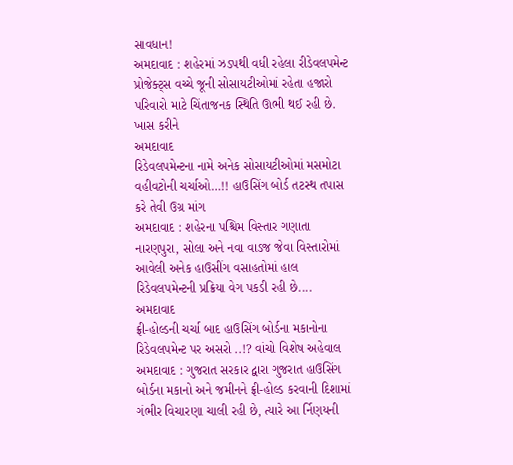સાવધાન!
અમદાવાદ : શહેરમાં ઝડપથી વધી રહેલા રીડેવલપમેન્ટ પ્રોજેક્ટ્સ વચ્ચે જૂની સોસાયટીઓમાં રહેતા હજારો પરિવારો માટે ચિંતાજનક સ્થિતિ ઊભી થઈ રહી છે. ખાસ કરીને
અમદાવાદ
રિડેવલપમેન્ટના નામે અનેક સોસાયટીઓમાં મસમોટા વહીવટોની ચર્ચાઓ…!! હાઉસિંગ બોર્ડ તટસ્થ તપાસ કરે તેવી ઉગ્ર માંગ
અમદાવાદ : શહેરના પશ્ચિમ વિસ્તાર ગણાતા નારણપુરા, સોલા અને નવા વાડજ જેવા વિસ્તારોમાં આવેલી અનેક હાઉસીંગ વસાહતોમાં હાલ રિડેવલપમેન્ટની પ્રક્રિયા વેગ પકડી રહી છે....
અમદાવાદ
ફ્રી-હોલ્ડની ચર્ચા બાદ હાઉસિંગ બોર્ડના મકાનોના રિડેવલપમેન્ટ પર અસરો ..!? વાંચો વિશેષ અહેવાલ
અમદાવાદ : ગુજરાત સરકાર દ્વારા ગુજરાત હાઉસિંગ બોર્ડના મકાનો અને જમીનને ફ્રી-હોલ્ડ કરવાની દિશામાં ગંભીર વિચારણા ચાલી રહી છે, ત્યારે આ ર્નિણયની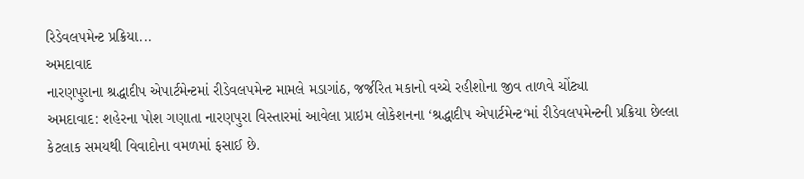રિડેવલપમેન્ટ પ્રક્રિયા...
અમદાવાદ
નારણપુરાના શ્રદ્ધાદીપ એપાર્ટમેન્ટમાં રીડેવલપમેન્ટ મામલે મડાગાંઠ, જર્જરિત મકાનો વચ્ચે રહીશોના જીવ તાળવે ચોંટ્યા
અમદાવાદ: શહેરના પોશ ગણાતા નારણપુરા વિસ્તારમાં આવેલા પ્રાઇમ લોકેશનના ‘શ્રદ્ધાદીપ એપાર્ટમેન્ટ‘માં રીડેવલપમેન્ટની પ્રક્રિયા છેલ્લા કેટલાક સમયથી વિવાદોના વમળમાં ફસાઈ છે.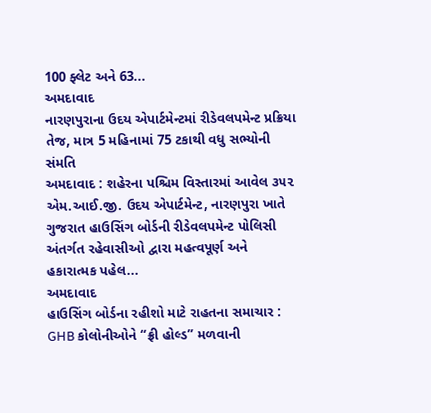100 ફ્લેટ અને 63...
અમદાવાદ
નારણપુરાના ઉદય એપાર્ટમેન્ટમાં રીડેવલપમેન્ટ પ્રક્રિયા તેજ, માત્ર 5 મહિનામાં 75 ટકાથી વધુ સભ્યોની સંમતિ
અમદાવાદ : શહેરના પશ્ચિમ વિસ્તારમાં આવેલ ૩૫૨ એમ.આઈ.જી. ઉદય એપાર્ટમેન્ટ, નારણપુરા ખાતે ગુજરાત હાઉસિંગ બોર્ડની રીડેવલપમેન્ટ પોલિસી અંતર્ગત રહેવાસીઓ દ્વારા મહત્વપૂર્ણ અને હકારાત્મક પહેલ...
અમદાવાદ
હાઉસિંગ બોર્ડના રહીશો માટે રાહતના સમાચાર : GHB કોલોનીઓને “ફ્રી હોલ્ડ” મળવાની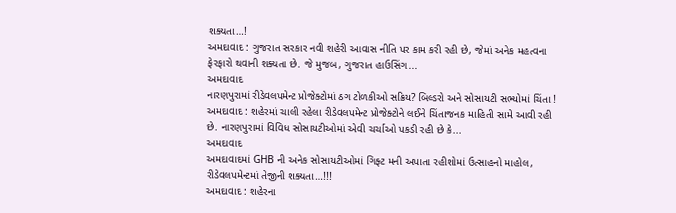શક્યતા…!
અમદાવાદ : ગુજરાત સરકાર નવી શહેરી આવાસ નીતિ પર કામ કરી રહી છે, જેમાં અનેક મહત્વના ફેરફારો થવાની શક્યતા છે. જે મુજબ, ગુજરાત હાઉસિંગ...
અમદાવાદ
નારણપુરામાં રીડેવલપમેન્ટ પ્રોજેક્ટોમાં ઠગ ટોળકીઓ સક્રિય? બિલ્ડરો અને સોસાયટી સભ્યોમાં ચિંતા !
અમદાવાદ : શહેરમાં ચાલી રહેલા રીડેવલપમેન્ટ પ્રોજેક્ટોને લઈને ચિંતાજનક માહિતી સામે આવી રહી છે. નારણપુરામાં વિવિધ સોસાયટીઓમાં એવી ચર્ચાઓ પકડી રહી છે કે...
અમદાવાદ
અમદાવાદમાં GHB ની અનેક સોસાયટીઓમાં ગિફ્ટ મની અપાતા રહીશોમાં ઉત્સાહનો માહોલ, રીડેવલપમેન્ટમાં તેજીની શક્યતા…!!!
અમદાવાદ : શહેરના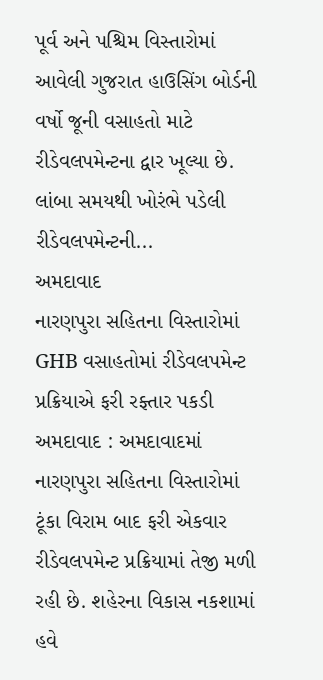પૂર્વ અને પશ્ચિમ વિસ્તારોમાં આવેલી ગુજરાત હાઉસિંગ બોર્ડની વર્ષો જૂની વસાહતો માટે રીડેવલપમેન્ટના દ્વાર ખૂલ્યા છે. લાંબા સમયથી ખોરંભે પડેલી રીડેવલપમેન્ટની...
અમદાવાદ
નારણપુરા સહિતના વિસ્તારોમાં GHB વસાહતોમાં રીડેવલપમેન્ટ પ્રક્રિયાએ ફરી રફ્તાર પકડી
અમદાવાદ : અમદાવાદમાં નારણપુરા સહિતના વિસ્તારોમાં ટૂંકા વિરામ બાદ ફરી એકવાર રીડેવલપમેન્ટ પ્રક્રિયામાં તેજી મળી રહી છે. શહેરના વિકાસ નકશામાં હવે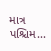માત્ર પશ્ચિમ...